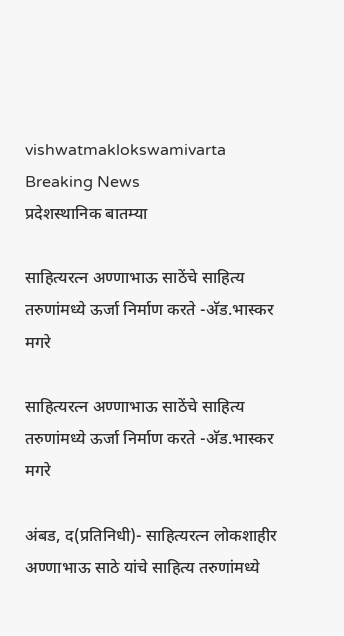vishwatmaklokswamivarta
Breaking News
प्रदेशस्थानिक बातम्या

साहित्यरत्न अण्णाभाऊ साठेंचे साहित्य तरुणांमध्ये ऊर्जा निर्माण करते -अ‍ॅड.भास्कर मगरे

साहित्यरत्न अण्णाभाऊ साठेंचे साहित्य तरुणांमध्ये ऊर्जा निर्माण करते -अ‍ॅड.भास्कर मगरे

अंबड, द(प्रतिनिधी)- साहित्यरत्न लोकशाहीर अण्णाभाऊ साठे यांचे साहित्य तरुणांमध्ये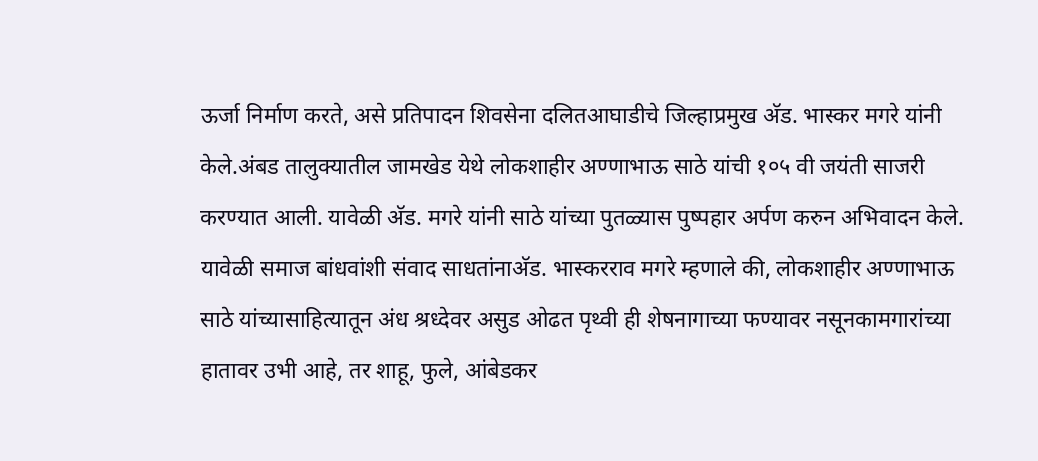ऊर्जा निर्माण करते, असे प्रतिपादन शिवसेना दलितआघाडीचे जिल्हाप्रमुख अ‍ॅड. भास्कर मगरे यांनी केले.अंबड तालुक्यातील जामखेड येथे लोकशाहीर अण्णाभाऊ साठे यांची १०५ वी जयंती साजरी करण्यात आली. यावेळी अ‍ॅड. मगरे यांनी साठे यांच्या पुतळ्यास पुष्पहार अर्पण करुन अभिवादन केले. यावेळी समाज बांधवांशी संवाद साधतांनाअ‍ॅड. भास्करराव मगरे म्हणाले की, लोकशाहीर अण्णाभाऊ साठे यांच्यासाहित्यातून अंध श्रध्देवर असुड ओढत पृथ्वी ही शेषनागाच्या फण्यावर नसूनकामगारांच्या हातावर उभी आहे, तर शाहू, फुले, आंबेडकर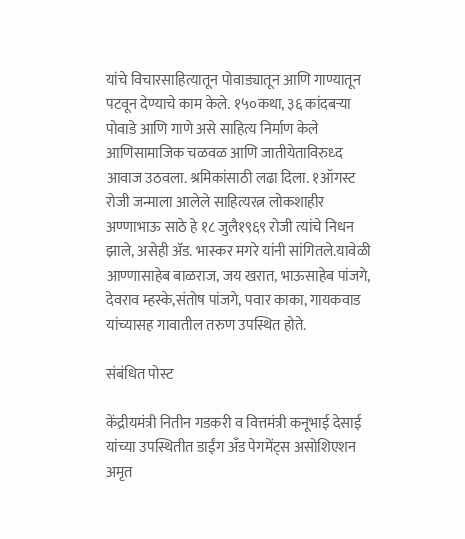यांचे विचारसाहित्यातून पोवाड्यातून आणि गाण्यातून पटवून देण्याचे काम केले. १५०कथा, ३६ कांदबर्‍या पोवाडे आणि गाणे असे साहित्य निर्माण केले आणिसामाजिक चळवळ आणि जातीयेताविरुध्द आवाज उठवला. श्रमिकांसाठी लढा दिला. १ऑगस्ट रोजी जन्माला आलेले साहित्यरत्न लोकशाहीर अण्णाभाऊ साठे हे १८ जुलै१९६९ रोजी त्यांचे निधन झाले, असेही अ‍ॅड. भास्कर मगरे यांनी सांगितले.यावेळी आण्णासाहेब बाळराज, जय खरात, भाऊसाहेब पांजगे, देवराव म्हस्के,संतोष पांजगे, पवार काका, गायकवाड यांच्यासह गावातील तरुण उपस्थित होते.

संबंधित पोस्ट

केंद्रीयमंत्री नितीन गडकरी व वित्तमंत्री कनूभाई देसाई यांच्या उपस्थितीत डाईंग अँड पेगमेंट्स असोशिएशन अमृत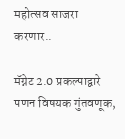महोत्सव साजरा करणार..

मॅग्नेट 2.0 प्रकल्पाद्वारे पणन विषयक गुंतवणूक,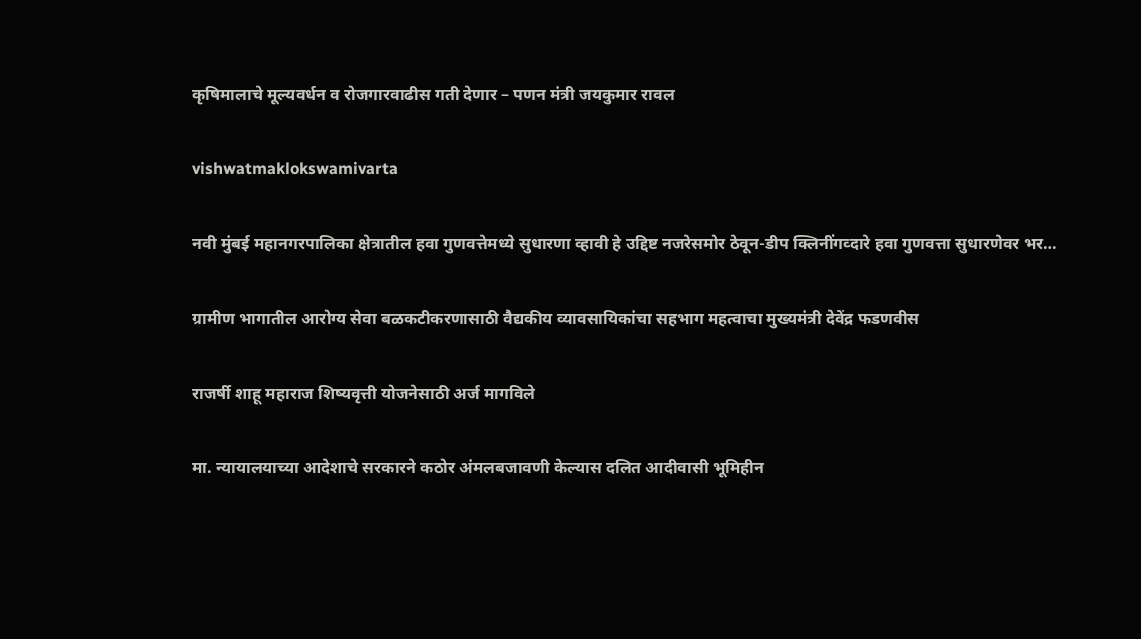कृषिमालाचे मूल्यवर्धन व रोजगारवाढीस गती देणार – पणन मंत्री जयकुमार रावल

vishwatmaklokswamivarta

नवी मुंबई महानगरपालिका क्षेत्रातील हवा गुणवत्तेमध्ये सुधारणा व्हावी हे उद्दिष्ट नजरेसमोर ठेवून-डीप क्लिनींगव्दारे हवा गुणवत्ता सुधारणेवर भर…

ग्रामीण भागातील आरोग्य सेवा बळकटीकरणासाठी वैद्यकीय व्यावसायिकांचा सहभाग महत्वाचा मुख्यमंत्री देवेंद्र फडणवीस

राजर्षी शाहू महाराज शिष्यवृत्ती योजनेसाठी अर्ज मागविले

मा. न्यायालयाच्या आदेशाचे सरकारने कठोर अंमलबजावणी केल्यास दलित आदीवासी भूमिहीन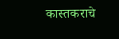कास्तकराचे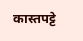कास्तपट्टे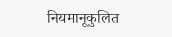नियमानूकुलित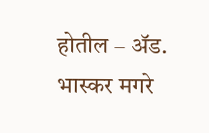होतील – अ‍ॅड. भास्कर मगरे